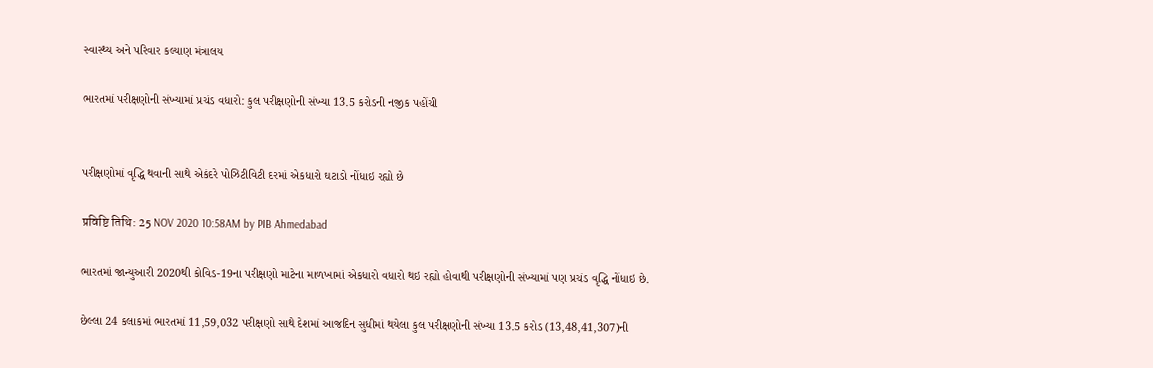સ્વાસ્થ્ય અને પરિવાર કલ્યાણ મંત્રાલય

ભારતમાં પરીક્ષણોની સંખ્યામાં પ્રચંડ વધારો: કુલ પરીક્ષણોની સંખ્યા 13.5 કરોડની નજીક પહોંચી


પરીક્ષણોમાં વૃદ્ધિ થવાની સાથે એકંદરે પોઝિટીવિટી દરમાં એકધારો ઘટાડો નોંધાઇ રહ્યો છે

प्रविष्टि तिथि: 25 NOV 2020 10:58AM by PIB Ahmedabad

ભારતમાં જાન્યુઆરી 2020થી કોવિડ-19ના પરીક્ષણો માટેના માળખામાં એકધારો વધારો થઇ રહ્યો હોવાથી પરીક્ષણોની સંખ્યામાં પણ પ્રચંડ વૃદ્ધિ નોંધાઇ છે.

છેલ્લા 24 કલાકમાં ભારતમાં 11,59,032 પરીક્ષણો સાથે દેશમાં આજદિન સુધીમાં થયેલા કુલ પરીક્ષણોની સંખ્યા 13.5 કરોડ (13,48,41,307)ની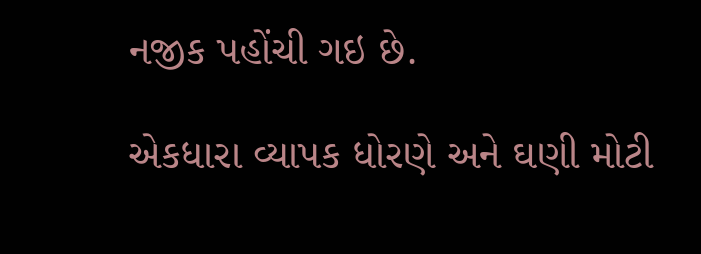નજીક પહોંચી ગઇ છે.

એકધારા વ્યાપક ધોરણે અને ઘણી મોટી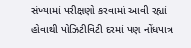સંખ્યામાં પરીક્ષણો કરવામાં આવી રહ્યાં હોવાથી પોઝિટીવિટી દરમાં પણ નોંધપાત્ર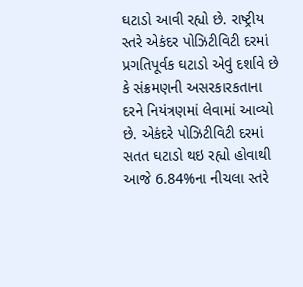ઘટાડો આવી રહ્યો છે. રાષ્ટ્રીય સ્તરે એકંદર પોઝિટીવિટી દરમાં પ્રગતિપૂર્વક ઘટાડો એવું દર્શાવે છે કે સંક્રમણની અસરકારકતાના દરને નિયંત્રણમાં લેવામાં આવ્યો છે. એકંદરે પોઝિટીવિટી દરમાં સતત ઘટાડો થઇ રહ્યો હોવાથી આજે 6.84%ના નીચલા સ્તરે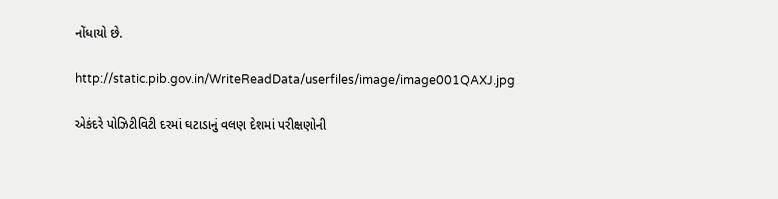નોંધાયો છે.

http://static.pib.gov.in/WriteReadData/userfiles/image/image001QAXJ.jpg

એકંદરે પોઝિટીવિટી દરમાં ઘટાડાનું વલણ દેશમાં પરીક્ષણોની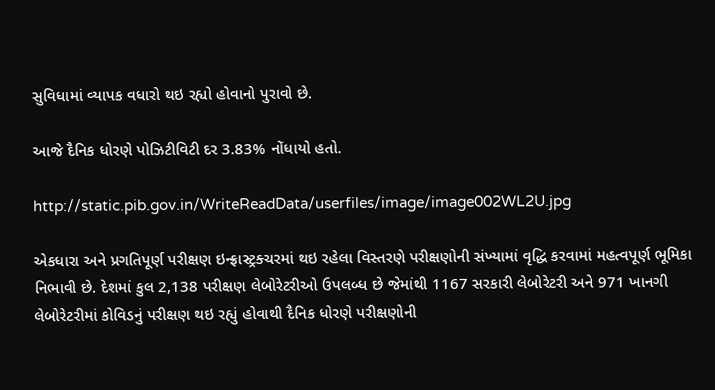સુવિધામાં વ્યાપક વધારો થઇ રહ્યો હોવાનો પુરાવો છે.

આજે દૈનિક ધોરણે પોઝિટીવિટી દર 3.83% નોંધાયો હતો.

http://static.pib.gov.in/WriteReadData/userfiles/image/image002WL2U.jpg

એકધારા અને પ્રગતિપૂર્ણ પરીક્ષણ ઇન્ફ્રાસ્ટ્રક્ચરમાં થઇ રહેલા વિસ્તરણે પરીક્ષણોની સંખ્યામાં વૃદ્ધિ કરવામાં મહત્વપૂર્ણ ભૂમિકા નિભાવી છે. દેશમાં કુલ 2,138 પરીક્ષણ લેબોરેટરીઓ ઉપલબ્ધ છે જેમાંથી 1167 સરકારી લેબોરેટરી અને 971 ખાનગી લેબોરેટરીમાં કોવિડનું પરીક્ષણ થઇ રહ્યું હોવાથી દૈનિક ધોરણે પરીક્ષણોની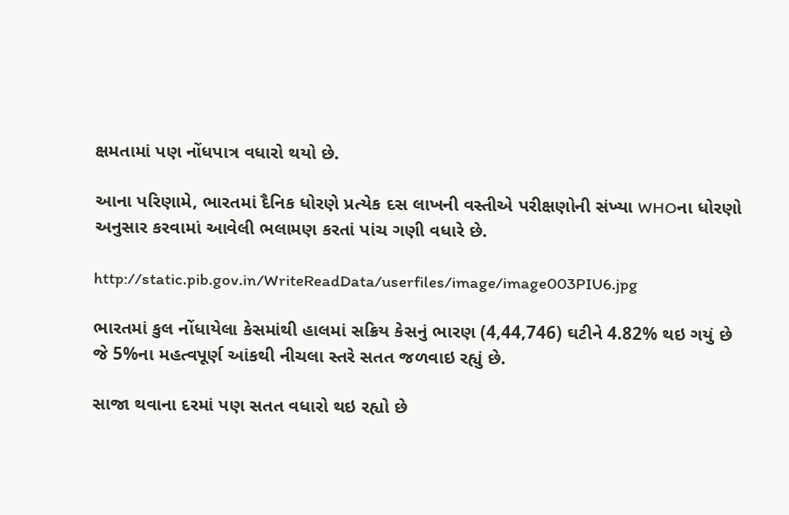ક્ષમતામાં પણ નોંધપાત્ર વધારો થયો છે.

આના પરિણામે, ભારતમાં દૈનિક ધોરણે પ્રત્યેક દસ લાખની વસ્તીએ પરીક્ષણોની સંખ્યા WHOના ધોરણો અનુસાર કરવામાં આવેલી ભલામણ કરતાં પાંચ ગણી વધારે છે.

http://static.pib.gov.in/WriteReadData/userfiles/image/image003PIU6.jpg

ભારતમાં કુલ નોંધાયેલા કેસમાંથી હાલમાં સક્રિય કેસનું ભારણ (4,44,746) ઘટીને 4.82% થઇ ગયું છે જે 5%ના મહત્વપૂર્ણ આંકથી નીચલા સ્તરે સતત જળવાઇ રહ્યું છે.

સાજા થવાના દરમાં પણ સતત વધારો થઇ રહ્યો છે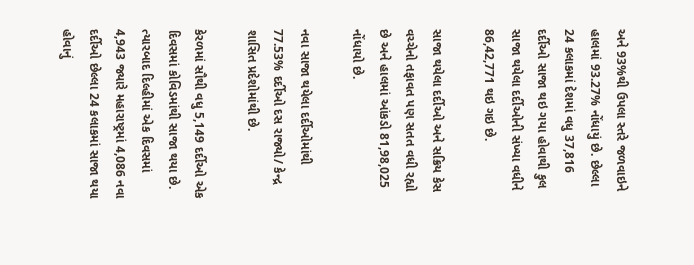અને 93%થી ઉપલા સ્તરે જળવાઇને હાલમાં 93.27% નોંધાયું છે. છેલ્લા 24 કલાકમાં દેશમાં વધુ 37,816 દર્દીઓ સાજા થઇ ગયા હોવાથી કુલ સાજા થયેલા દર્દીઓની સંખ્યા વધીને 86,42,771 થઇ ગઇ છે.

સાજા થયેલા દર્દીઓ અને સક્રિય કેસ વચ્ચેનો તફાવત પણ સતત વધી રહ્યો છે અને હાલમાં આંકડો 81,98,025 નોંધાયો છે.

નવા સાજા થયેલા દર્દીઓમાંથી 77.53% દર્દીઓ દસ રાજ્યો/ કેન્દ્ર શાસિત પ્રદેશોમાંથી છે.

કેરળમાં સૌથી વધુ 5,149 દર્દીઓ એક દિવસમાં કોવિડમાંથી સાજા થયા છે. ત્યારબાદ દિલ્હીમાં એક દિવસમાં 4,943 જ્યારે મહારાષ્ટ્રમાં 4,086 નવા દર્દીઓ છેલ્લા 24 કલાકમાં સાજા થયા હોવાનું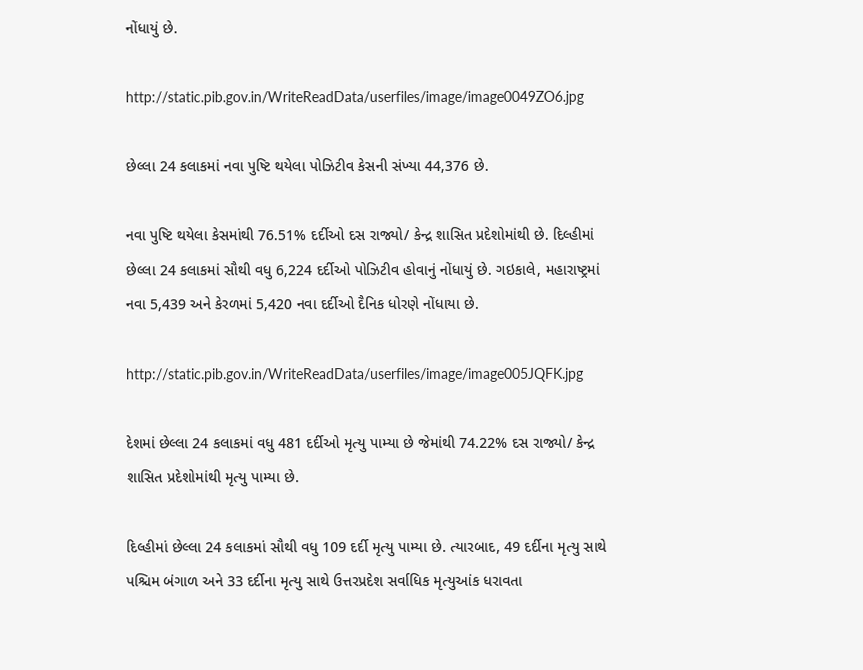નોંધાયું છે.

http://static.pib.gov.in/WriteReadData/userfiles/image/image0049ZO6.jpg

છેલ્લા 24 કલાકમાં નવા પુષ્ટિ થયેલા પોઝિટીવ કેસની સંખ્યા 44,376 છે.

નવા પુષ્ટિ થયેલા કેસમાંથી 76.51% દર્દીઓ દસ રાજ્યો/ કેન્દ્ર શાસિત પ્રદેશોમાંથી છે. દિલ્હીમાં છેલ્લા 24 કલાકમાં સૌથી વધુ 6,224 દર્દીઓ પોઝિટીવ હોવાનું નોંધાયું છે. ગઇકાલે, મહારાષ્ટ્રમાં નવા 5,439 અને કેરળમાં 5,420 નવા દર્દીઓ દૈનિક ધોરણે નોંધાયા છે.

http://static.pib.gov.in/WriteReadData/userfiles/image/image005JQFK.jpg

દેશમાં છેલ્લા 24 કલાકમાં વધુ 481 દર્દીઓ મૃત્યુ પામ્યા છે જેમાંથી 74.22% દસ રાજ્યો/ કેન્દ્ર શાસિત પ્રદેશોમાંથી મૃત્યુ પામ્યા છે.

દિલ્હીમાં છેલ્લા 24 કલાકમાં સૌથી વધુ 109 દર્દી મૃત્યુ પામ્યા છે. ત્યારબાદ, 49 દર્દીના મૃત્યુ સાથે પશ્ચિમ બંગાળ અને 33 દર્દીના મૃત્યુ સાથે ઉત્તરપ્રદેશ સર્વાધિક મૃત્યુઆંક ધરાવતા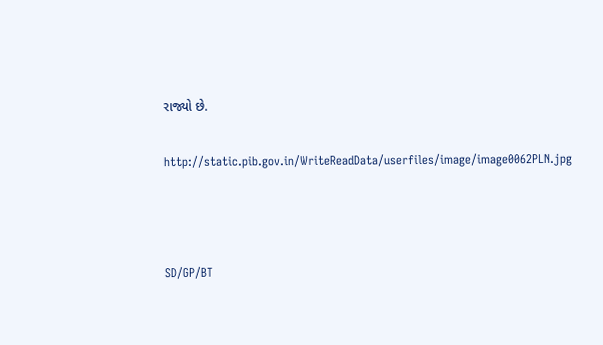રાજ્યો છે.

http://static.pib.gov.in/WriteReadData/userfiles/image/image0062PLN.jpg



SD/GP/BT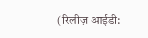(रिलीज़ आईडी: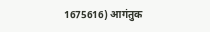1675616) आगंतुक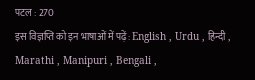पटल : 270
इस विज्ञप्ति को इन भाषाओं में पढ़ें: English , Urdu , हिन्दी , Marathi , Manipuri , Bengali ,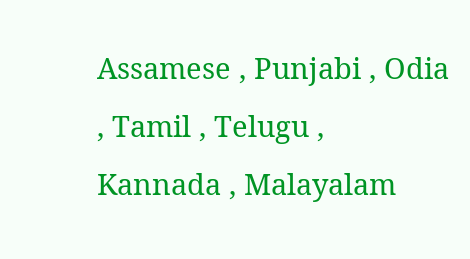Assamese , Punjabi , Odia , Tamil , Telugu , Kannada , Malayalam